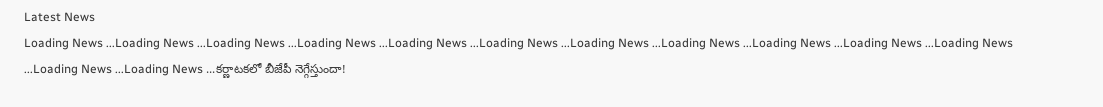Latest News
Loading News ...Loading News ...Loading News ...Loading News ...Loading News ...Loading News ...Loading News ...Loading News ...Loading News ...Loading News ...Loading News ...Loading News ...Loading News ...కర్ణాటకలో బీజేపీ నెగ్గేస్తుందా!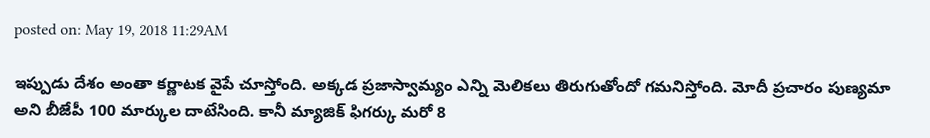posted on: May 19, 2018 11:29AM

ఇప్పుడు దేశం అంతా కర్ణాటక వైపే చూస్తోంది. అక్కడ ప్రజాస్వామ్యం ఎన్ని మెలికలు తిరుగుతోందో గమనిస్తోంది. మోదీ ప్రచారం పుణ్యమా అని బీజేపీ 100 మార్కుల దాటేసింది. కానీ మ్యాజిక్ ఫిగర్కు మరో 8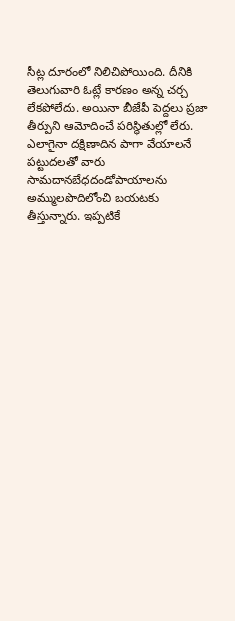సీట్ల దూరంలో నిలిచిపోయింది. దీనికి తెలుగువారి ఓట్లే కారణం అన్న చర్చ లేకపోలేదు. అయినా బీజేపీ పెద్దలు ప్రజా తీర్పుని ఆమోదించే పరిస్థితుల్లో లేరు. ఎలాగైనా దక్షిణాదిన పాగా వేయాలనే పట్టుదలతో వారు సామదానబేధదండోపాయాలను అమ్ములపొదిలోంచి బయటకు తీస్తున్నారు. ఇప్పటికే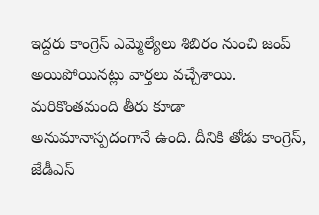ఇద్దరు కాంగ్రెస్ ఎమ్మెల్యేలు శిబిరం నుంచి జంప్ అయిపోయినట్లు వార్తలు వచ్చేశాయి. మరికొంతమంది తీరు కూడా అనుమానాస్పదంగానే ఉంది. దీనికి తోడు కాంగ్రెస్, జేడీఎస్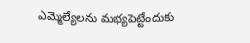ఎమ్మెల్యేలను మభ్యపెట్టేందుకు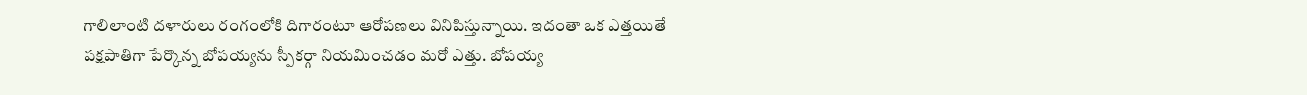గాలిలాంటి దళారులు రంగంలోకి దిగారంటూ ఆరోపణలు వినిపిస్తున్నాయి. ఇదంతా ఒక ఎత్తయితే పక్షపాతిగా పేర్కొన్న బోపయ్యను స్పీకర్గా నియమించడం మరో ఎత్తు. బోపయ్య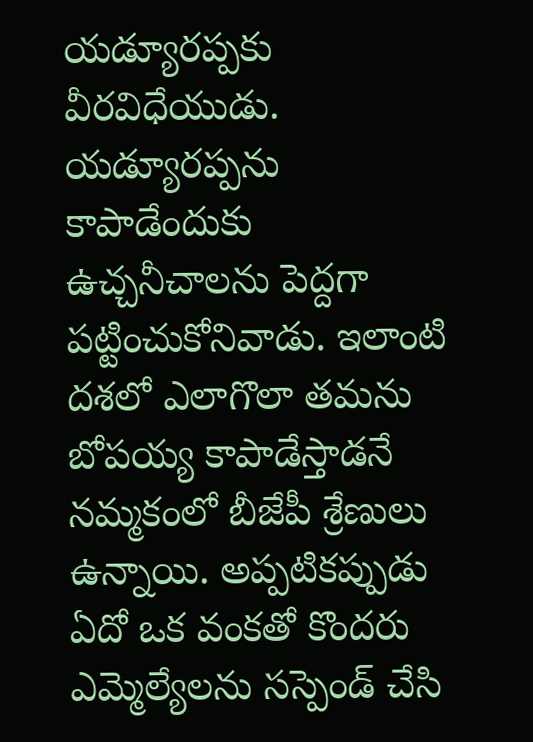యడ్యూరప్పకు వీరవిధేయుడు. యడ్యూరప్పను కాపాడేందుకు ఉచ్చనీచాలను పెద్దగా పట్టించుకోనివాడు. ఇలాంటి దశలో ఎలాగొలా తమను బోపయ్య కాపాడేస్తాడనే నమ్మకంలో బీజేపీ శ్రేణులు ఉన్నాయి. అప్పటికప్పుడు ఏదో ఒక వంకతో కొందరు ఎమ్మెల్యేలను సస్పెండ్ చేసి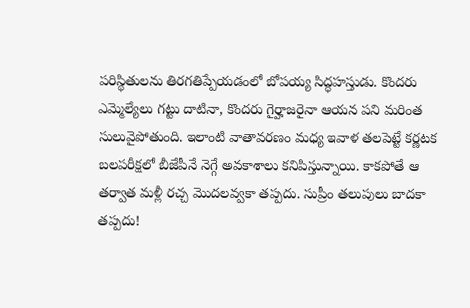పరిస్థితులను తిరగతిప్పేయడంలో బోపయ్య సిద్ధహస్తుడు. కొందరు ఎమ్మెల్యేలు గట్టు దాటినా, కొందరు గైర్హాజరైనా ఆయన పని మరింత సులువైపోతుంది. ఇలాంటి వాతావరణం మధ్య ఇవాళ తలపెట్టే కర్ణటక బలపరీక్షలో బీజేపీనే నెగ్గే అవకాశాలు కనిపిస్తున్నాయి. కాకపోతే ఆ తర్వాత మళ్లీ రచ్చ మొదలవ్వకా తప్పదు. సుప్రీం తలుపులు బాదకా తప్పదు!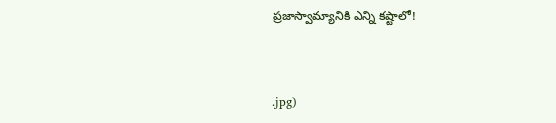ప్రజాస్వామ్యానికి ఎన్ని కష్టాలో!



.jpg)